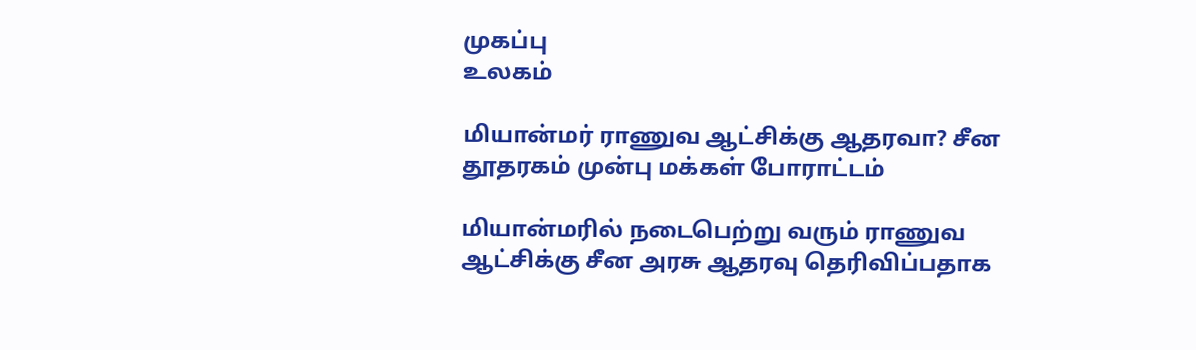முகப்பு
உலகம்

மியான்மர் ராணுவ ஆட்சிக்கு ஆதரவா? சீன தூதரகம் முன்பு மக்கள் போராட்டம்

மியான்மரில் நடைபெற்று வரும் ராணுவ ஆட்சிக்கு சீன அரசு ஆதரவு தெரிவிப்பதாக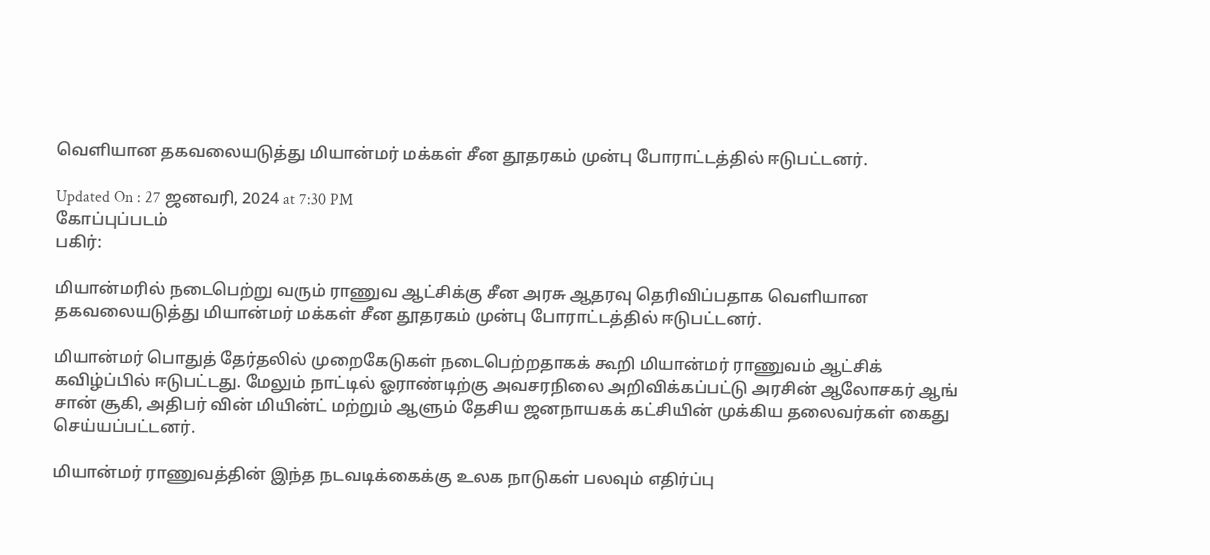வெளியான தகவலையடுத்து மியான்மர் மக்கள் சீன தூதரகம் முன்பு போராட்டத்தில் ஈடுபட்டனர்.

Updated On : 27 ஜனவரி, 2024 at 7:30 PM
கோப்புப்படம்
பகிர்:

மியான்மரில் நடைபெற்று வரும் ராணுவ ஆட்சிக்கு சீன அரசு ஆதரவு தெரிவிப்பதாக வெளியான தகவலையடுத்து மியான்மர் மக்கள் சீன தூதரகம் முன்பு போராட்டத்தில் ஈடுபட்டனர்.

மியான்மர் பொதுத் தேர்தலில் முறைகேடுகள் நடைபெற்றதாகக் கூறி மியான்மர் ராணுவம் ஆட்சிக் கவிழ்ப்பில் ஈடுபட்டது. மேலும் நாட்டில் ஓராண்டிற்கு அவசரநிலை அறிவிக்கப்பட்டு அரசின் ஆலோசகர் ஆங் சான் சூகி, அதிபர் வின் மியின்ட் மற்றும் ஆளும் தேசிய ஜனநாயகக் கட்சியின் முக்கிய தலைவர்கள் கைது செய்யப்பட்டனர்.

மியான்மர் ராணுவத்தின் இந்த நடவடிக்கைக்கு உலக நாடுகள் பலவும் எதிர்ப்பு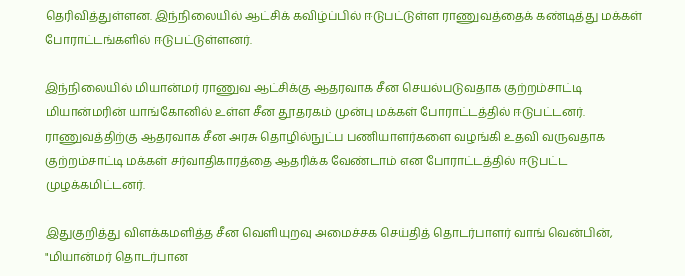தெரிவித்துள்ளன. இந்நிலையில் ஆட்சிக் கவிழ்ப்பில் ஈடுபட்டுள்ள ராணுவத்தைக் கண்டித்து மக்கள் போராட்டங்களில் ஈடுபட்டுள்ளனர்.

இந்நிலையில் மியான்மர் ராணுவ ஆட்சிக்கு ஆதரவாக சீன செயல்படுவதாக குற்றம்சாட்டி மியான்மரின் யாங்கோனில் உள்ள சீன தூதரகம் முன்பு மக்கள் போராட்டத்தில் ஈடுபட்டனர். ராணுவத்திற்கு ஆதரவாக சீன அரசு தொழில்நுட்ப பணியாளர்களை வழங்கி உதவி வருவதாக குற்றம்சாட்டி மக்கள் சர்வாதிகாரத்தை ஆதரிக்க வேண்டாம் என போராட்டத்தில் ஈடுபட்ட முழக்கமிட்டனர்.

இதுகுறித்து விளக்கமளித்த சீன வெளியுறவு அமைச்சக செய்தித் தொடர்பாளர் வாங் வென்பின், "மியான்மர் தொடர்பான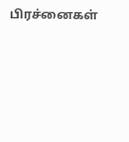பிரச்னைகள்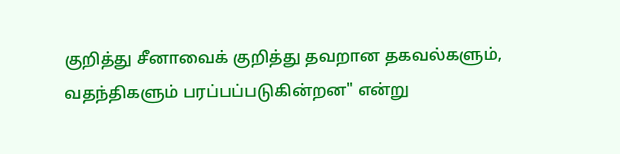குறித்து சீனாவைக் குறித்து தவறான தகவல்களும், வதந்திகளும் பரப்பப்படுகின்றன" என்று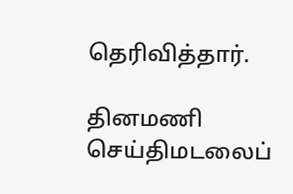தெரிவித்தார்.

தினமணி செய்திமடலைப்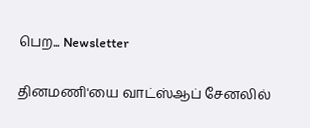பெற... Newsletter

தினமணி'யை வாட்ஸ்ஆப் சேனலில்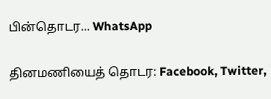பின்தொடர... WhatsApp

தினமணியைத் தொடர: Facebook, Twitter,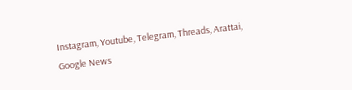Instagram, Youtube, Telegram, Threads, Arattai, Google News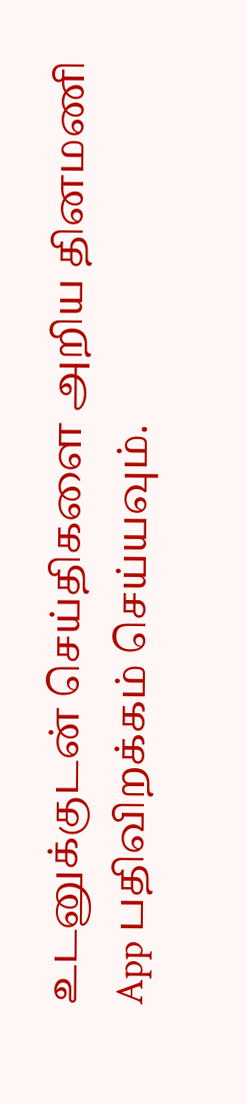உடனுக்குடன் செய்திகளை அறிய தினமணி App பதிவிறக்கம் செய்யவும்.